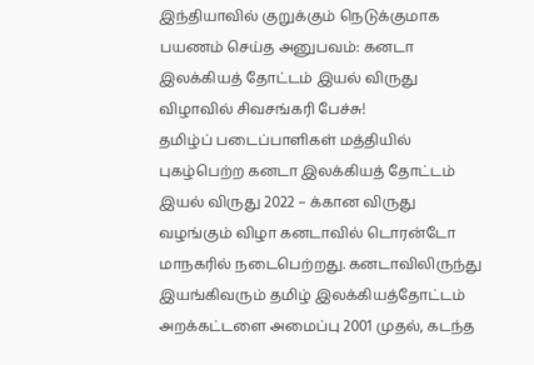இந்தியாவில் குறுக்கும் நெடுக்குமாக பயணம் செய்த அனுபவம்: கனடா இலக்கியத் தோட்டம் இயல் விருது விழாவில் சிவசங்கரி பேச்சு!
தமிழ்ப் படைப்பாளிகள் மத்தியில் புகழ்பெற்ற கனடா இலக்கியத் தோட்டம் இயல் விருது 2022 – க்கான விருது வழங்கும் விழா கனடாவில் டொரன்டோ மாநகரில் நடைபெற்றது. கனடாவிலிருந்து இயங்கிவரும் தமிழ் இலக்கியத்தோட்டம் அறக்கட்டளை அமைப்பு 2001 முதல், கடந்த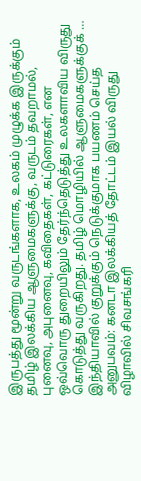இருபத்து மூன்று வருடங்களாக, உலகம் முழுக்க இருக்கும் தமிழ் இலக்கிய ஆளுமைகளுக்கு, வருடம் தவறாமல், புனைவு, அபுனைவு, கவிதைகள், கட்டுரைகள், என ஒவ்வொரு துறையிலும் தேர்ந்தெடுத்து உலகளாவிய விருது கொடுத்து வருகிறது. தமிழ் மொழியில் ஆளுமைகளுக்குக் …
இந்தியாவில் குறுக்கும் நெடுக்குமாக பயணம் செய்த அனுபவம்: கனடா இலக்கியத் தோட்டம் இயல் விருது விழாவில் சிவசங்கரி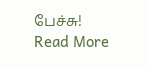பேச்சு! Read More